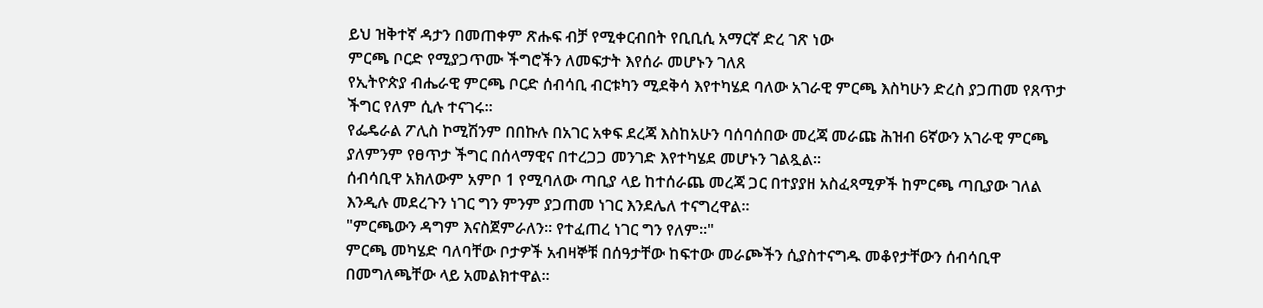ይህ ዝቅተኛ ዳታን በመጠቀም ጽሑፍ ብቻ የሚቀርብበት የቢቢሲ አማርኛ ድረ ገጽ ነው
ምርጫ ቦርድ የሚያጋጥሙ ችግሮችን ለመፍታት እየሰራ መሆኑን ገለጸ
የኢትዮጵያ ብሔራዊ ምርጫ ቦርድ ሰብሳቢ ብርቱካን ሚደቅሳ እየተካሄደ ባለው አገራዊ ምርጫ እስካሁን ድረስ ያጋጠመ የጸጥታ ችግር የለም ሲሉ ተናገሩ።
የፌዴራል ፖሊስ ኮሚሽንም በበኩሉ በአገር አቀፍ ደረጃ እስከአሁን ባሰባሰበው መረጃ መራጩ ሕዝብ 6ኛውን አገራዊ ምርጫ ያለምንም የፀጥታ ችግር በሰላማዊና በተረጋጋ መንገድ እየተካሄደ መሆኑን ገልጿል።
ሰብሳቢዋ አክለውም አምቦ 1 የሚባለው ጣቢያ ላይ ከተሰራጨ መረጃ ጋር በተያያዘ አስፈጻሚዎች ከምርጫ ጣቢያው ገለል እንዲሉ መደረጉን ነገር ግን ምንም ያጋጠመ ነገር እንደሌለ ተናግረዋል።
"ምርጫውን ዳግም እናስጀምራለን። የተፈጠረ ነገር ግን የለም።"
ምርጫ መካሄድ ባለባቸው ቦታዎች አብዛኞቹ በሰዓታቸው ከፍተው መራጮችን ሲያስተናግዱ መቆየታቸውን ሰብሳቢዋ በመግለጫቸው ላይ አመልክተዋል።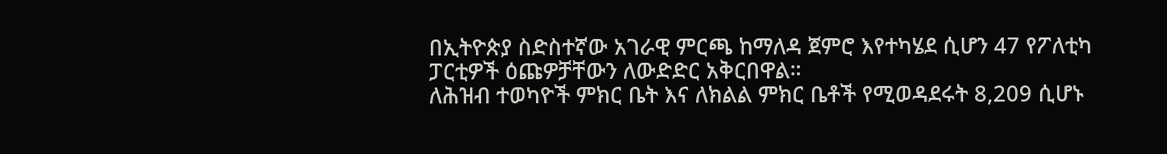በኢትዮጵያ ስድስተኛው አገራዊ ምርጫ ከማለዳ ጀምሮ እየተካሄደ ሲሆን 47 የፖለቲካ ፓርቲዎች ዕጩዎቻቸውን ለውድድር አቅርበዋል።
ለሕዝብ ተወካዮች ምክር ቤት እና ለክልል ምክር ቤቶች የሚወዳደሩት 8,209 ሲሆኑ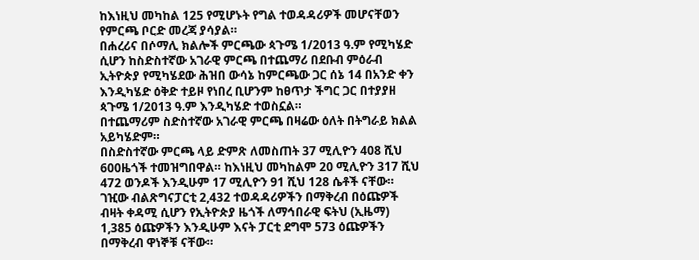ከእነዚህ መካከል 125 የሚሆኑት የግል ተወዳዳሪዎች መሆናቸወን የምርጫ ቦርድ መረጃ ያሳያል።
በሐረሪና በሶማሊ ክልሎች ምርጫው ጳጉሜ 1/2013 ዓ.ም የሚካሄድ ሲሆን ከስድስተኛው አገራዊ ምርጫ በተጨማሪ በደቡብ ምዕራብ ኢትዮጵያ የሚካሄደው ሕዝበ ውሳኔ ከምርጫው ጋር ሰኔ 14 በአንድ ቀን እንዲካሄድ ዕቅድ ተይዞ የነበረ ቢሆንም ከፀጥታ ችግር ጋር በተያያዘ ጳጉሜ 1/2013 ዓ.ም እንዲካሄድ ተወስኗል።
በተጨማሪም ስድስተኛው አገራዊ ምርጫ በዛሬው ዕለት በትግራይ ክልል አይካሄድም።
በስድስተኛው ምርጫ ላይ ድምጽ ለመስጠት 37 ሚሊዮን 408 ሺህ 600ዜጎች ተመዝግበዋል። ከእነዚህ መካከልም 20 ሚሊዮን 317 ሺህ 472 ወንዶች እንዲሁም 17 ሚሊዮን 91 ሺህ 128 ሴቶች ናቸው።
ገዢው ብልጽግናፓርቲ 2,432 ተወዳዳሪዎችን በማቅረብ በዕጩዎች ብዛት ቀዳሚ ሲሆን የኢትዮጵያ ዜጎች ለማኅበራዊ ፍትህ (ኢዜማ) 1,385 ዕጩዎችን እንዲሁም እናት ፓርቲ ደግሞ 573 ዕጩዎችን በማቅረብ ዋነኞቹ ናቸው።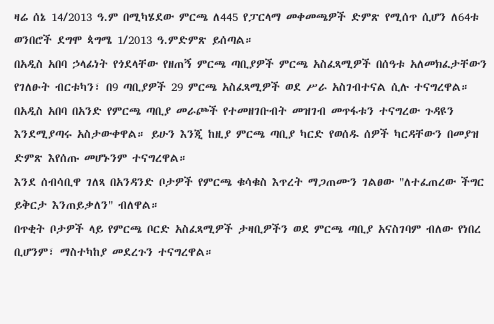ዛሬ ሰኔ 14/2013 ዓ.ም በሚካሄደው ምርጫ ለ445 የፓርላማ መቀመጫዎች ድምጽ የሚሰጥ ሲሆን ለ64ቱ ወንበሮች ደግሞ ጳግሜ 1/2013 ዓ.ምድምጽ ይሰጣል።
በአዲስ አበባ ኃላፊነት የጎደላቸው የዘጠኝ ምርጫ ጣቢያዎች ምርጫ አስፈጻሚዎች በሰዓቱ አለመክፈታቸውን የገለፁት ብርቱካን፣ በ9 ጣቢያዎች 29 ምርጫ አስፈጻሚዎች ወደ ሥራ አስገብተናል ሲሉ ተናግረዋል።
በአዲስ አበባ በአንድ የምርጫ ጣቢያ መራጮች የተመዘገቡብት መዝገብ መጥፋቱን ተናግረው ጉዳዩን እንደሚያጣሩ አስታውቀዋል። ይሁን እንጂ ከዚያ ምርጫ ጣቢያ ካርድ የወሰዱ ሰዎች ካርዳቸውን በመያዝ ድምጽ እየሰጡ መሆኑንም ተናግረዋል።
እንደ ሰብሳቢዋ ገለጻ በአንዳንድ ቦታዎች የምርጫ ቁሳቁስ እጥረት ማጋጠሙን ገልፀው "ለተፈጠረው ችግር ይቅርታ እንጠይቃለን" ብለዋል።
በጥቂት ቦታዎች ላይ የምርጫ ቦርድ አስፈጻሚዎች ታዛቢዎችን ወደ ምርጫ ጣቢያ አናስገባም ብለው የነበረ ቢሆንም፣ ማስተካከያ መደረጉን ተናግረዋል።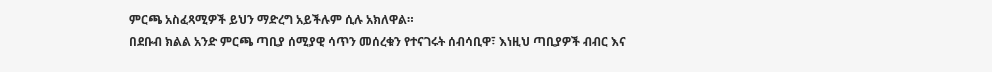ምርጫ አስፈጻሚዎች ይህን ማድረግ አይችሉም ሲሉ አክለዋል።
በደቡብ ክልል አንድ ምርጫ ጣቢያ ሰሚያዊ ሳጥን መሰረቁን የተናገሩት ሰብሳቢዋ፣ እነዚህ ጣቢያዎች ብብር እና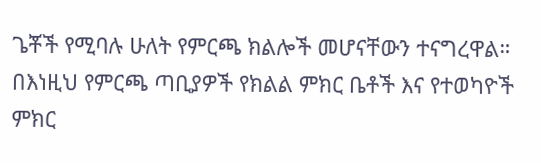ጌቾች የሚባሉ ሁለት የምርጫ ክልሎች መሆናቸውን ተናግረዋል።
በእነዚህ የምርጫ ጣቢያዎች የክልል ምክር ቤቶች እና የተወካዮች ምክር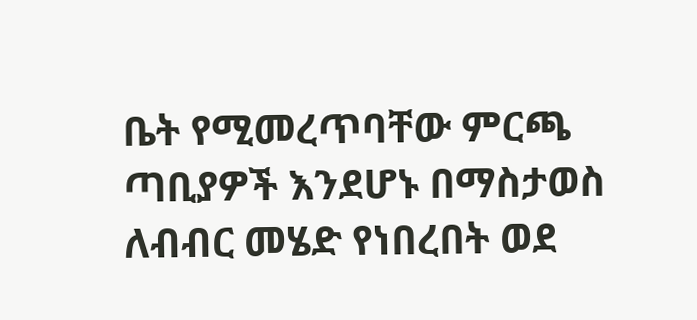ቤት የሚመረጥባቸው ምርጫ ጣቢያዎች እንደሆኑ በማስታወስ ለብብር መሄድ የነበረበት ወደ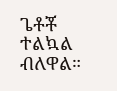ጌቶቾ ተልኳል ብለዋል።